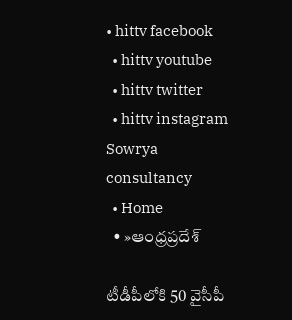• hittv facebook
  • hittv youtube
  • hittv twitter
  • hittv instagram
Sowrya consultancy
  • Home
  • »ఆంధ్రప్రదేశ్

టీడీపీలోకి 50 వైసీపీ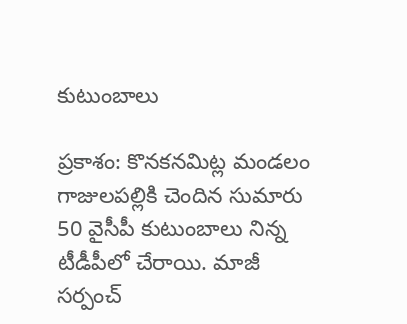కుటుంబాలు

ప్రకాశం: కొనకనమిట్ల మండలం గాజులపల్లికి చెందిన సుమారు 50 వైసీపీ కుటుంబాలు నిన్న టీడీపీలో చేరాయి. మాజీ సర్పంచ్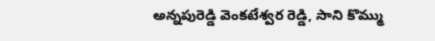అన్నపురెడ్డి వెంకటేశ్వర రెడ్డి, సాని కొమ్ము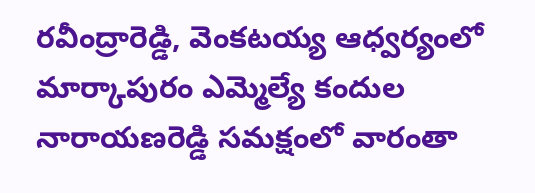రవీంద్రారెడ్డి, వెంకటయ్య ఆధ్వర్యంలో మార్కాపురం ఎమ్మెల్యే కందుల నారాయణరెడ్డి సమక్షంలో వారంతా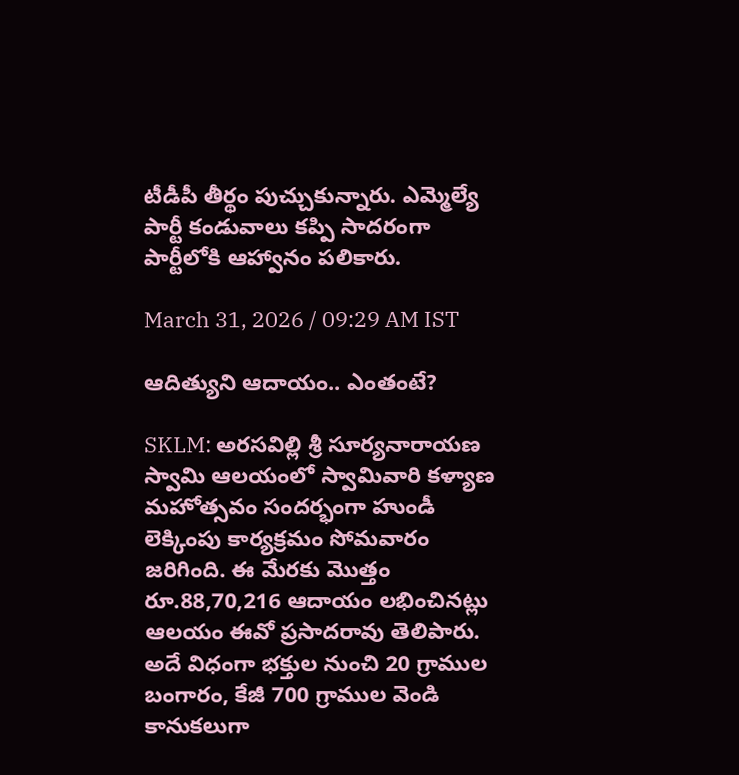టీడీపీ తీర్థం పుచ్చుకున్నారు. ఎమ్మెల్యే పార్టీ కండువాలు కప్పి సాదరంగా పార్టీలోకి ఆహ్వానం పలికారు.

March 31, 2026 / 09:29 AM IST

ఆదిత్యుని ఆదాయం.. ఎంతంటే?

SKLM: అరసవిల్లి శ్రీ సూర్యనారాయణ స్వామి ఆలయంలో స్వామివారి కళ్యాణ మహోత్సవం సందర్భంగా హుండీ లెక్కింపు కార్యక్రమం సోమవారం జరిగింది. ఈ మేరకు మొత్తం రూ.88,70,216 ఆదాయం లభించినట్లు ఆలయం ఈవో ప్రసాదరావు తెలిపారు. అదే విధంగా భక్తుల నుంచి 20 గ్రాముల బంగారం, కేజీ 700 గ్రాముల వెండి కానుకలుగా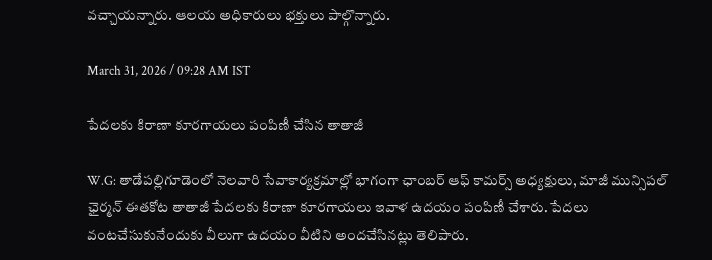వచ్చాయన్నారు. ఆలయ అధికారులు భక్తులు పాల్గొన్నారు.

March 31, 2026 / 09:28 AM IST

పేదలకు కిరాణా కూరగాయలు పంపిణీ చేసిన తాతాజీ

W.G: తాడేపల్లిగూడెంలో నెలవారి సేవాకార్యక్రమాల్లో భాగంగా ఛాంబర్ ఆఫ్ కామర్స్ అధ్యక్షులు, మాజీ మున్సిపల్ ఛైర్మన్ ఈతకోట తాతాజీ పేదలకు కిరాణా కూరగాయలు ఇవాళ ఉదయం పంపిణీ చేశారు. పేదలు వంటచేసుకునేందుకు వీలుగా ఉదయం వీటిని అందచేసినట్లు తెలిపారు.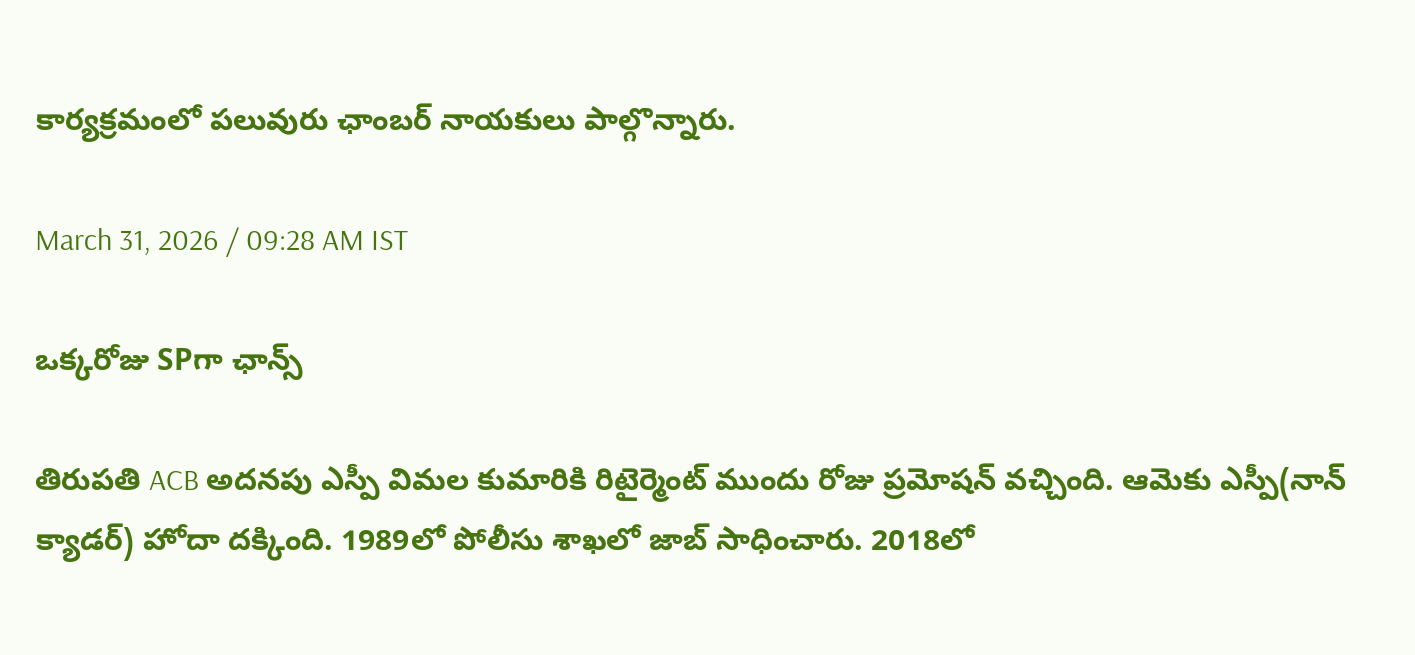కార్యక్రమంలో పలువురు ఛాంబర్ నాయకులు పాల్గొన్నారు.

March 31, 2026 / 09:28 AM IST

ఒక్కరోజు SPగా ఛాన్స్

తిరుపతి ACB అదనపు ఎస్పీ విమల కుమారికి రిటైర్మెంట్ ముందు రోజు ప్రమోషన్ వచ్చింది. ఆమెకు ఎస్పీ(నాన్ క్యాడర్) హోదా దక్కింది. 1989లో పోలీసు శాఖలో జాబ్ సాధించారు. 2018లో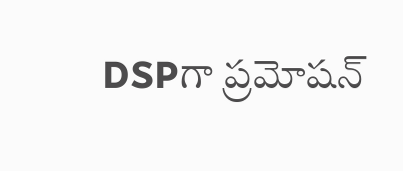DSPగా ప్రమోషన్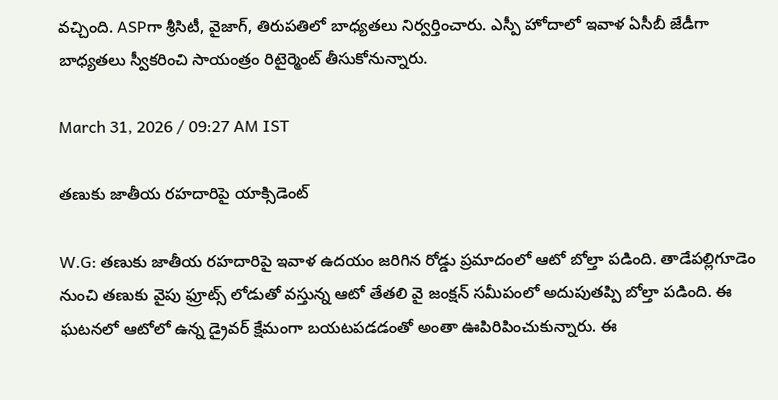వచ్చింది. ASPగా శ్రీసిటీ, వైజాగ్, తిరుపతిలో బాధ్యతలు నిర్వర్తించారు. ఎస్పీ హోదాలో ఇవాళ ఏసీబీ జేడీగా బాధ్యతలు స్వీకరించి సాయంత్రం రిటైర్మెంట్ తీసుకోనున్నారు.

March 31, 2026 / 09:27 AM IST

తణుకు జాతీయ రహదారిపై యాక్సిడెంట్

W.G: తణుకు జాతీయ రహదారిపై ఇవాళ ఉదయం జరిగిన రోడ్డు ప్రమాదంలో ఆటో బోల్తా పడింది. తాడేపల్లిగూడెం నుంచి తణుకు వైపు ఫ్రూట్స్ లోడుతో వస్తున్న ఆటో తేతలి వై జంక్షన్ సమీపంలో అదుపుతప్పి బోల్తా పడింది. ఈ ఘటనలో ఆటోలో ఉన్న డ్రైవర్ క్షేమంగా బయటపడడంతో అంతా ఊపిరిపించుకున్నారు. ఈ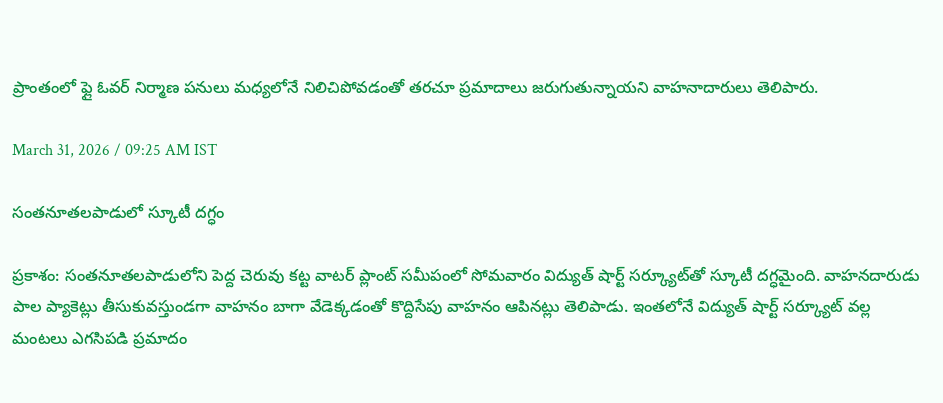ప్రాంతంలో ఫ్లై ఓవర్ నిర్మాణ పనులు మధ్యలోనే నిలిచిపోవడంతో తరచూ ప్రమాదాలు జరుగుతున్నాయని వాహనాదారులు తెలిపారు.

March 31, 2026 / 09:25 AM IST

సంతనూతలపాడులో స్కూటీ దగ్ధం

ప్రకాశం: సంతనూతలపాడులోని పెద్ద చెరువు కట్ట వాటర్ ప్లాంట్ సమీపంలో సోమవారం విద్యుత్ షార్ట్ సర్క్యూట్‌తో స్కూటీ దగ్ధమైంది. వాహనదారుడు పాల ప్యాకెట్లు తీసుకువస్తుండగా వాహనం బాగా వేడెక్కడంతో కొద్దిసేపు వాహనం ఆపినట్లు తెలిపాడు. ఇంతలోనే విద్యుత్ షార్ట్ సర్క్యూట్ వల్ల మంటలు ఎగసిపడి ప్రమాదం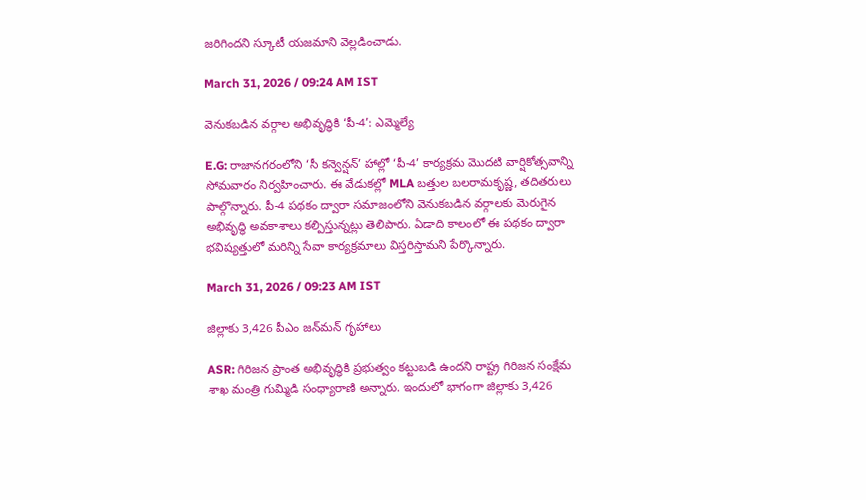జరిగిందని స్కూటీ యజమాని వెల్లడించాడు.

March 31, 2026 / 09:24 AM IST

వెనుకబడిన వర్గాల అభివృద్ధికి ‘పీ-4’: ఎమ్మెల్యే

E.G: రాజానగరంలోని ‘సీ కన్వెన్షన్’ హాల్లో ‘పీ-4’ కార్యక్రమ మొదటి వార్షికోత్సవాన్ని సోమవారం నిర్వహించారు. ఈ వేడుకల్లో MLA బత్తుల బలరామకృష్ణ, తదితరులు పాల్గొన్నారు. పీ-4 పథకం ద్వారా సమాజంలోని వెనుకబడిన వర్గాలకు మెరుగైన అభివృద్ధి అవకాశాలు కల్పిస్తున్నట్లు తెలిపారు. ఏడాది కాలంలో ఈ పథకం ద్వారా భవిష్యత్తులో మరిన్ని సేవా కార్యక్రమాలు విస్తరిస్తామని పేర్కొన్నారు.

March 31, 2026 / 09:23 AM IST

జిల్లాకు 3,426 పీఎం జన్‌మన్ గృహాలు

ASR: గిరిజన ప్రాంత అభివృద్ధికి ప్రభుత్వం కట్టుబడి ఉందని రాష్ట్ర గిరిజన సంక్షేమ శాఖ మంత్రి గుమ్మిడి సంధ్యారాణి అన్నారు. ఇందులో భాగంగా జిల్లాకు 3,426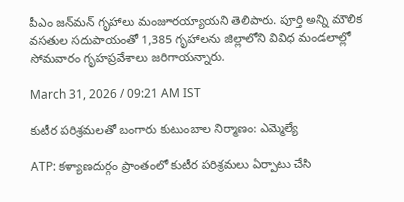పీఎం జన్‌మన్ గృహాలు మంజూరయ్యాయని తెలిపారు. పూర్తి అన్ని మౌలిక వసతుల సదుపాయంతో 1,385 గృహాలను జిల్లాలోని వివిధ మండలాల్లో సోమవారం గృహప్రవేశాలు జరిగాయన్నారు.

March 31, 2026 / 09:21 AM IST

కుటీర పరిశ్రమలతో బంగారు కుటుంబాల నిర్మాణం: ఎమ్మెల్యే

ATP: కళ్యాణదుర్గం ప్రాంతంలో కుటీర పరిశ్రమలు ఏర్పాటు చేసి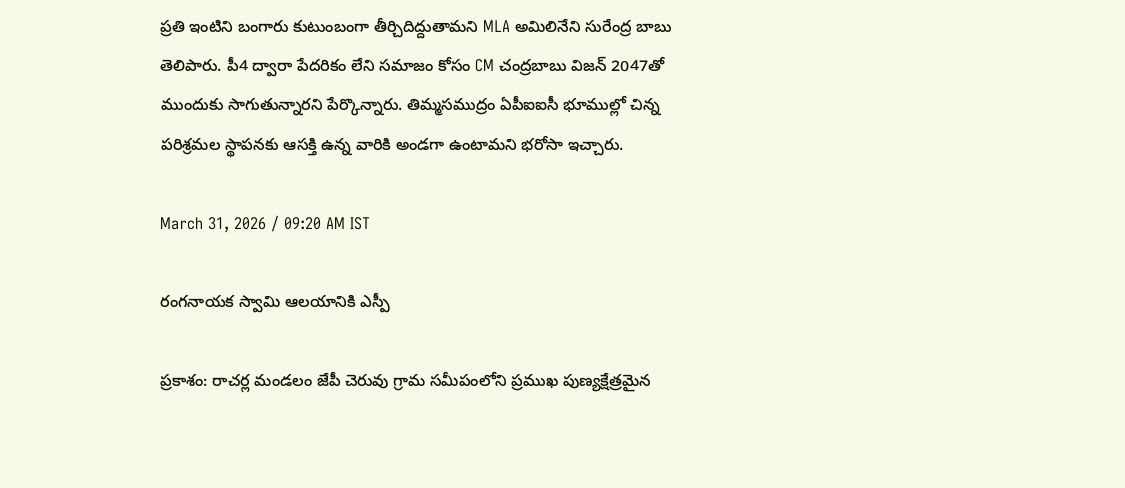ప్రతి ఇంటిని బంగారు కుటుంబంగా తీర్చిదిద్దుతామని MLA అమిలినేని సురేంద్ర బాబు తెలిపారు. పీ4 ద్వారా పేదరికం లేని సమాజం కోసం CM చంద్రబాబు విజన్ 2047తో ముందుకు సాగుతున్నారని పేర్కొన్నారు. తిమ్మసముద్రం ఏపీఐఐసీ భూముల్లో చిన్న పరిశ్రమల స్థాపనకు ఆసక్తి ఉన్న వారికి అండగా ఉంటామని భరోసా ఇచ్చారు.

March 31, 2026 / 09:20 AM IST

రంగనాయక స్వామి ఆలయానికి ఎస్పీ

ప్రకాశం: రాచర్ల మండలం జేపీ చెరువు గ్రామ సమీపంలోని ప్రముఖ పుణ్యక్షేత్రమైన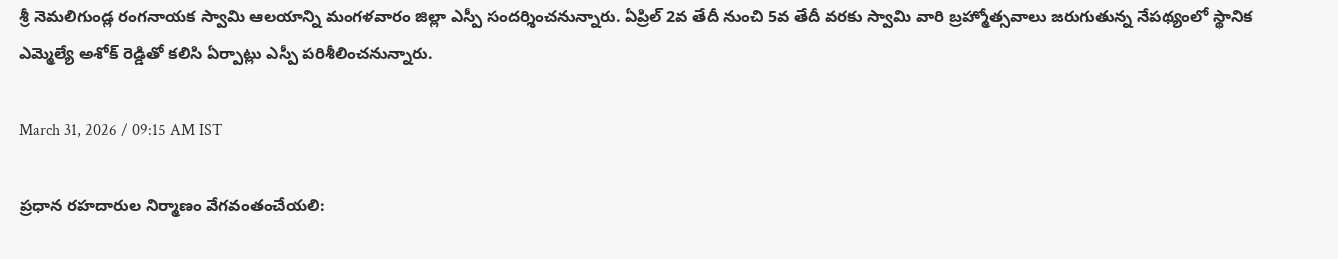శ్రీ నెమలిగుండ్ల రంగనాయక స్వామి ఆలయాన్ని మంగళవారం జిల్లా ఎస్పీ సందర్శించనున్నారు. ఏప్రిల్ 2వ తేదీ నుంచి 5వ తేదీ వరకు స్వామి వారి బ్రహ్మోత్సవాలు జరుగుతున్న నేపథ్యంలో స్థానిక ఎమ్మెల్యే అశోక్ రెడ్డితో కలిసి ఏర్పాట్లు ఎస్పీ పరిశీలించనున్నారు.

March 31, 2026 / 09:15 AM IST

ప్రధాన రహదారుల నిర్మాణం వేగవంతంచేయలి: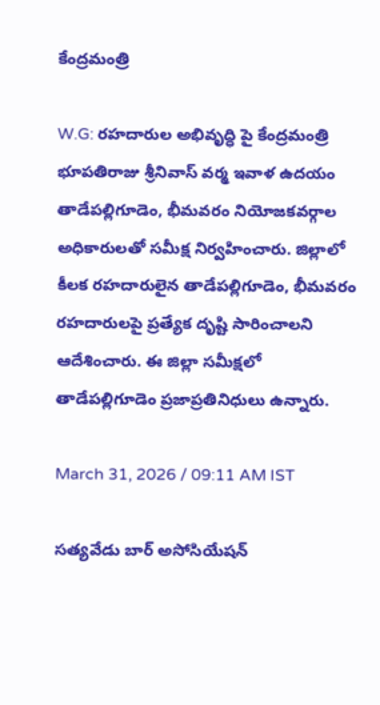కేంద్రమంత్రి

W.G: రహదారుల అభివృద్ధి పై కేంద్రమంత్రి భూపతిరాజు శ్రీనివాస్ వర్మ ఇవాళ ఉదయం తాడేపల్లిగూడెం, భీమవరం నియోజకవర్గాల అధికారులతో సమీక్ష నిర్వహించారు. జిల్లాలో కీలక రహదారులైన తాడేపల్లిగూడెం, భీమవరం రహదారులపై ప్రత్యేక దృష్టి సారించాలని ఆదేశించారు. ఈ జిల్లా సమీక్షలో తాడేపల్లిగూడెం ప్రజాప్రతినిధులు ఉన్నారు.

March 31, 2026 / 09:11 AM IST

సత్యవేడు బార్ అసోసియేషన్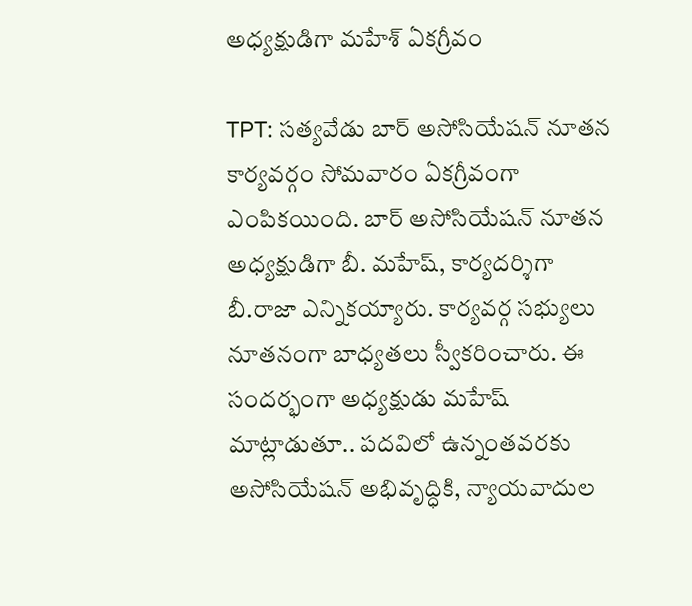అధ్యక్షుడిగా మహేశ్ ఏకగ్రీవం

TPT: సత్యవేడు బార్ అసోసియేషన్ నూతన కార్యవర్గం సోమవారం ఏకగ్రీవంగా ఎంపికయింది. బార్ అసోసియేషన్ నూతన అధ్యక్షుడిగా బీ. మహేష్, కార్యదర్శిగా బీ.రాజా ఎన్నికయ్యారు. కార్యవర్గ సభ్యులు నూతనంగా బాధ్యతలు స్వీకరించారు. ఈ సందర్భంగా అధ్యక్షుడు మహేష్ మాట్లాడుతూ.. పదవిలో ఉన్నంతవరకు అసోసియేషన్ అభివృద్ధికి, న్యాయవాదుల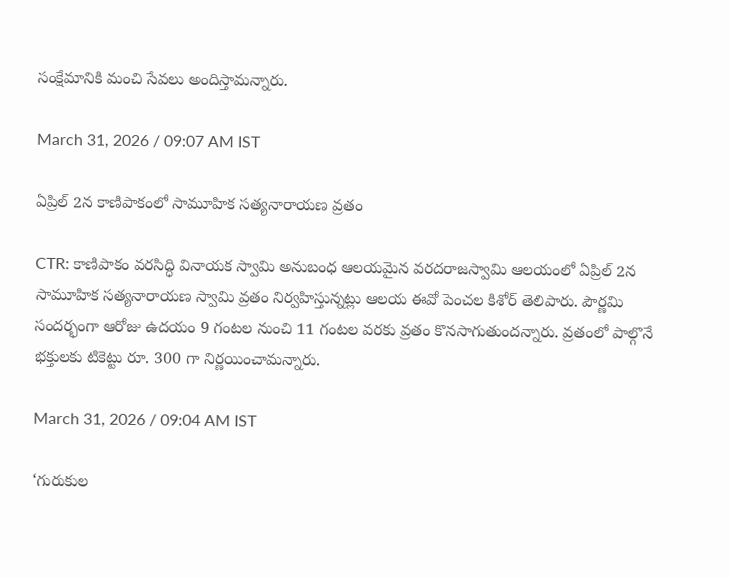సంక్షేమానికి మంచి సేవలు అందిస్తామన్నారు.

March 31, 2026 / 09:07 AM IST

ఏప్రిల్ 2న కాణిపాకంలో సామూహిక సత్యనారాయణ వ్రతం

CTR: కాణిపాకం వరసిద్ధి వినాయక స్వామి అనుబంధ ఆలయమైన వరదరాజస్వామి ఆలయంలో ఏప్రిల్ 2న సామూహిక సత్యనారాయణ స్వామి వ్రతం నిర్వహిస్తున్నట్లు ఆలయ ఈవో పెంచల కిశోర్ తెలిపారు. పౌర్ణమి సందర్భంగా ఆరోజు ఉదయం 9 గంటల నుంచి 11 గంటల వరకు వ్రతం కొనసాగుతుందన్నారు. వ్రతంలో పాల్గొనే భక్తులకు టికెట్టు రూ. 300 గా నిర్ణయించామన్నారు.

March 31, 2026 / 09:04 AM IST

‘గురుకుల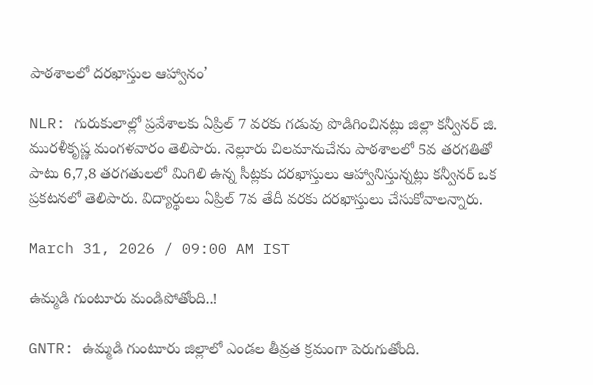పాఠశాలలో దరఖాస్తుల ఆహ్వానం’

NLR: గురుకులాల్లో ప్రవేశాలకు ఏప్రిల్ 7 వరకు గడువు పొడిగించినట్లు జిల్లా కన్వీనర్ జి. మురళీకృష్ణ మంగళవారం తెలిపారు. నెల్లూరు చిలమానుచేను పాఠశాలలో 5వ తరగతితో పాటు 6,7,8 తరగతులలో మిగిలి ఉన్న సీట్లకు దరఖాస్తులు ఆహ్వానిస్తున్నట్లు కన్వీనర్ ఒక ప్రకటనలో తెలిపారు. విద్యార్థులు ఏప్రిల్ 7వ తేదీ వరకు దరఖాస్తులు చేసుకోవాలన్నారు.

March 31, 2026 / 09:00 AM IST

ఉమ్మడి గుంటూరు మండిపోతోంది..!

GNTR: ఉమ్మడి గుంటూరు జిల్లాలో ఎండల తీవ్రత క్రమంగా పెరుగుతోంది.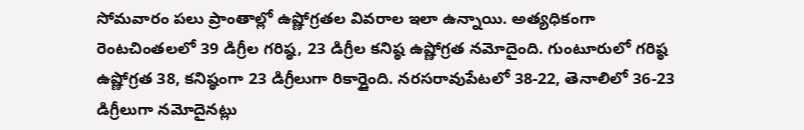సోమవారం పలు ప్రాంతాల్లో ఉష్ణోగ్రతల వివరాల ఇలా ఉన్నాయి. అత్యధికంగా రెంటచింతలలో 39 డిగ్రీల గరిష్ఠ, 23 డిగ్రీల కనిష్ఠ ఉష్ణోగ్రత నమోదైంది. గుంటూరులో గరిష్ఠ ఉష్ణోగ్రత 38, కనిష్ఠంగా 23 డిగ్రీలుగా రికార్డైంది. నరసరావుపేటలో 38-22, తెనాలిలో 36-23 డిగ్రీలుగా నమోదైనట్లు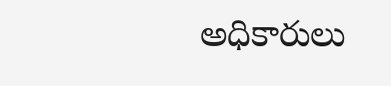అధికారులు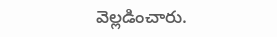వెల్లడించారు.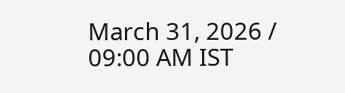March 31, 2026 / 09:00 AM IST